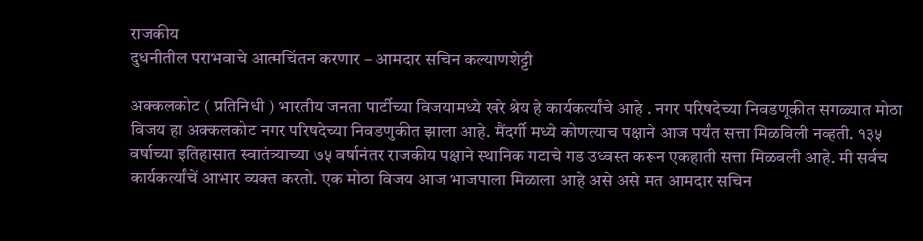राजकीय
दुधनीतील पराभवाचे आत्मचिंतन करणार – आमदार सचिन कल्याणशेट्टी

अक्कलकोट ( प्रतिनिधी ) भारतीय जनता पार्टीच्या विजयामध्ये खरे श्रेय हे कार्यकर्त्यांचे आहे . नगर परिषदेच्या निवडणूकीत सगळ्यात मोठा विजय हा अक्कलकोट नगर परिषदेच्या निवडणुकीत झाला आहे. मैंदर्गी मध्ये कोणत्याच पक्षाने आज पर्यंत सत्ता मिळविली नव्हती. १३५ वर्षाच्या इतिहासात स्वातंत्र्याच्या ७५ वर्षानंतर राजकीय पक्षाने स्थानिक गटाचे गड उध्वस्त करून एकहाती सत्ता मिळवली आहे. मी सर्वच कार्यकर्त्यांचें आभार व्यक्त करतो. एक मोठा विजय आज भाजपाला मिळाला आहे असे असे मत आमदार सचिन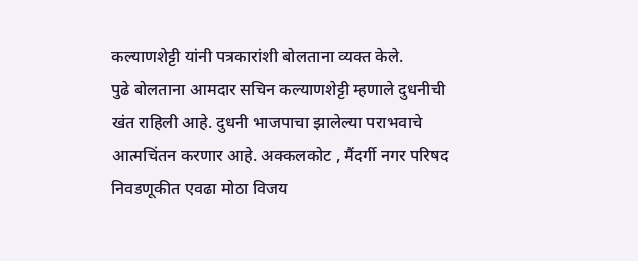कल्याणशेट्टी यांनी पत्रकारांशी बोलताना व्यक्त केले.
पुढे बोलताना आमदार सचिन कल्याणशेट्टी म्हणाले दुधनीची खंत राहिली आहे. दुधनी भाजपाचा झालेल्या पराभवाचे आत्मचिंतन करणार आहे. अक्कलकोट , मैंदर्गी नगर परिषद निवडणूकीत एवढा मोठा विजय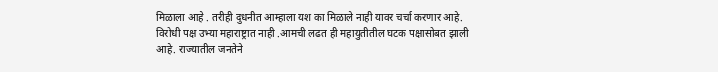मिळाला आहे . तरीही दुधनीत आम्हाला यश का मिळाले नाही यावर चर्चा करणार आहे. विरोधी पक्ष उभ्या महाराष्ट्रात नाही .आमची लढत ही महायुतीतील घटक पक्षासोबत झाली आहे. राज्यातील जनतेने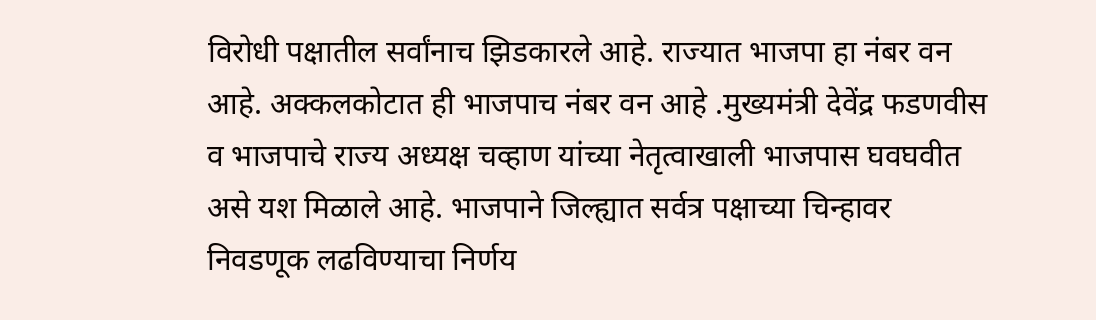विरोधी पक्षातील सर्वांनाच झिडकारले आहे. राज्यात भाजपा हा नंबर वन आहे. अक्कलकोटात ही भाजपाच नंबर वन आहे .मुख्यमंत्री देवेंद्र फडणवीस व भाजपाचे राज्य अध्यक्ष चव्हाण यांच्या नेतृत्वाखाली भाजपास घवघवीत असे यश मिळाले आहे. भाजपाने जिल्ह्यात सर्वत्र पक्षाच्या चिन्हावर निवडणूक लढविण्याचा निर्णय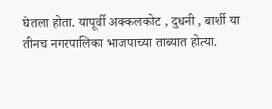घेतला होता. यापूर्वी अक्कलकोट , दुधनी , बार्शी या तीनच नगरपालिका भाजपाच्या ताब्यात होत्या.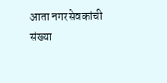आता नगरसेवकांची संख्या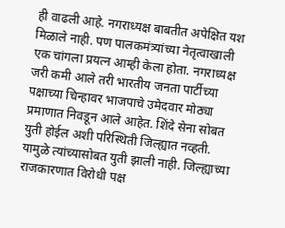ही वाढली आहे. नगराध्यक्ष बाबतीत अपेक्षित यश मिळाले नाही. पण पालकमंत्र्यांच्या नेतृत्वाखाली एक चांगला प्रयत्न आम्ही केला होता. नगराध्यक्ष जरी कमी आले तरी भारतीय जनता पार्टीच्या पक्षाच्या चिन्हावर भाजपाचे उमेदवार मोठ्या प्रमाणात निवडून आले आहेत. शिंदे सेना सोबत युती होईल अशी परिस्थिती जिल्ह्यात नव्हती. यामुळे त्यांच्यासोबत युती झाली नाही. जिल्ह्याच्या राजकारणात विरोधी पक्ष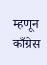म्हणून काँग्रेस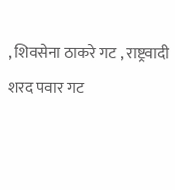, शिवसेना ठाकरे गट , राष्ट्रवादी शरद पवार गट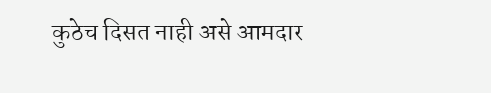कुठेच दिसत नाही असे आमदार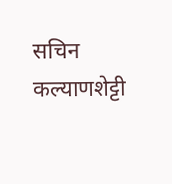सचिन कल्याणशेट्टी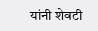यांनी शेवटी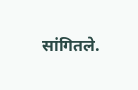सांगितले.